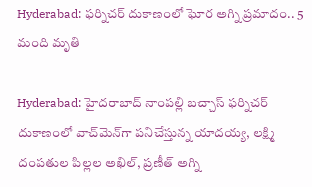Hyderabad: ఫర్నిచర్ దుకాణంలో ఘోర అగ్ని ప్రమాదం.. 5 మంది మృతి

Hyderabad: హైదరాబాద్ నాంపల్లి బచ్చాస్‌ ఫర్నిచర్‌ దుకాణంలో వాచ్‌మెన్‌గా పనిచేస్తున్న యాదయ్య, లక్ష్మి దంపతుల పిల్లల అఖిల్, ప్రణీత్‌ అగ్ని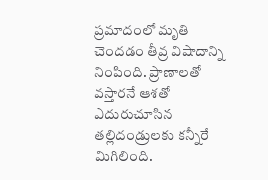ప్రమాదంలో మృతి చెందడం తీవ్ర విషాదాన్ని నింపింది. ప్రాణాలతో వస్తారనే ఆశతో ఎదురుచూసిన తల్లిదండ్రులకు కన్నీరే మిగిలింది.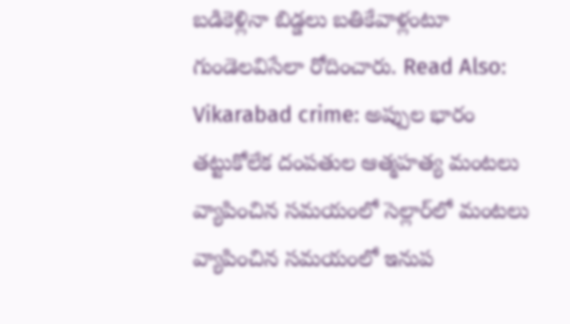బడికెళ్లినా బిడ్డలు బతికేవాళ్లంటూ గుండెలవిసేలా రోదించారు. Read Also: Vikarabad crime: అప్పుల భారం తట్టుకోలేక దంపతుల ఆత్మహత్య మంటలు వ్యాపించిన సమయంలో సెల్లార్‌లో మంటలు వ్యాపించిన సమయంలో ఇనుప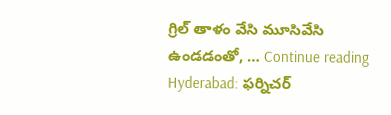గ్రిల్ తాళం వేసి మూసివేసి ఉండడంతో, … Continue reading Hyderabad: ఫర్నిచర్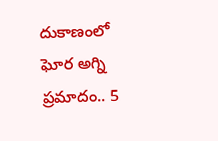దుకాణంలో ఘోర అగ్ని ప్రమాదం.. 5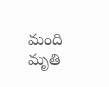మంది మృతి